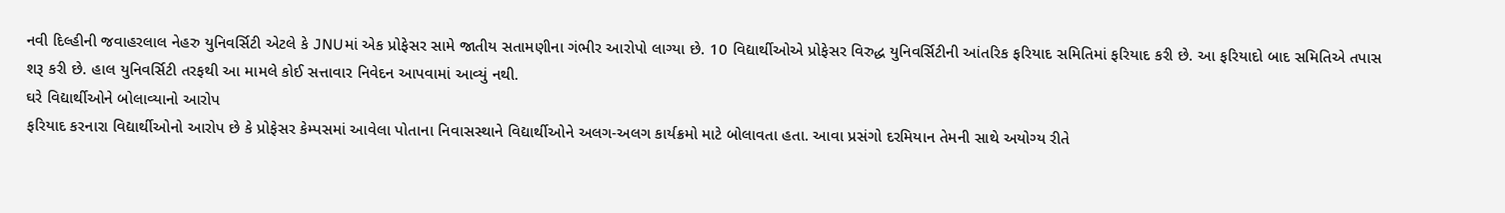નવી દિલ્હીની જવાહરલાલ નેહરુ યુનિવર્સિટી એટલે કે JNUમાં એક પ્રોફેસર સામે જાતીય સતામણીના ગંભીર આરોપો લાગ્યા છે. 10 વિદ્યાર્થીઓએ પ્રોફેસર વિરુદ્ધ યુનિવર્સિટીની આંતરિક ફરિયાદ સમિતિમાં ફરિયાદ કરી છે. આ ફરિયાદો બાદ સમિતિએ તપાસ શરૂ કરી છે. હાલ યુનિવર્સિટી તરફથી આ મામલે કોઈ સત્તાવાર નિવેદન આપવામાં આવ્યું નથી.
ઘરે વિદ્યાર્થીઓને બોલાવ્યાનો આરોપ
ફરિયાદ કરનારા વિદ્યાર્થીઓનો આરોપ છે કે પ્રોફેસર કેમ્પસમાં આવેલા પોતાના નિવાસસ્થાને વિદ્યાર્થીઓને અલગ-અલગ કાર્યક્રમો માટે બોલાવતા હતા. આવા પ્રસંગો દરમિયાન તેમની સાથે અયોગ્ય રીતે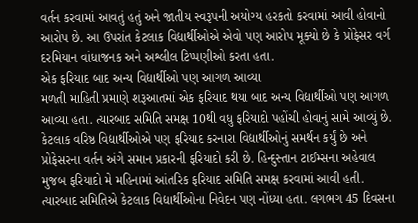વર્તન કરવામાં આવતું હતું અને જાતીય સ્વરૂપની અયોગ્ય હરકતો કરવામાં આવી હોવાનો આરોપ છે. આ ઉપરાંત કેટલાક વિદ્યાર્થીઓએ એવો પણ આરોપ મૂક્યો છે કે પ્રોફેસર વર્ગ દરમિયાન વાંધાજનક અને અશ્લીલ ટિપ્પણીઓ કરતા હતા.
એક ફરિયાદ બાદ અન્ય વિદ્યાર્થીઓ પણ આગળ આવ્યા
મળતી માહિતી પ્રમાણે શરૂઆતમાં એક ફરિયાદ થયા બાદ અન્ય વિદ્યાર્થીઓ પણ આગળ આવ્યા હતા. ત્યારબાદ સમિતિ સમક્ષ 10થી વધુ ફરિયાદો પહોંચી હોવાનું સામે આવ્યું છે. કેટલાક વરિષ્ઠ વિદ્યાર્થીઓએ પણ ફરિયાદ કરનારા વિદ્યાર્થીઓનું સમર્થન કર્યું છે અને પ્રોફેસરના વર્તન અંગે સમાન પ્રકારની ફરિયાદો કરી છે. હિન્દુસ્તાન ટાઈમ્સના અહેવાલ મુજબ ફરિયાદો મે મહિનામાં આંતરિક ફરિયાદ સમિતિ સમક્ષ કરવામાં આવી હતી. ત્યારબાદ સમિતિએ કેટલાક વિદ્યાર્થીઓના નિવેદન પણ નોંધ્યા હતા. લગભગ 45 દિવસના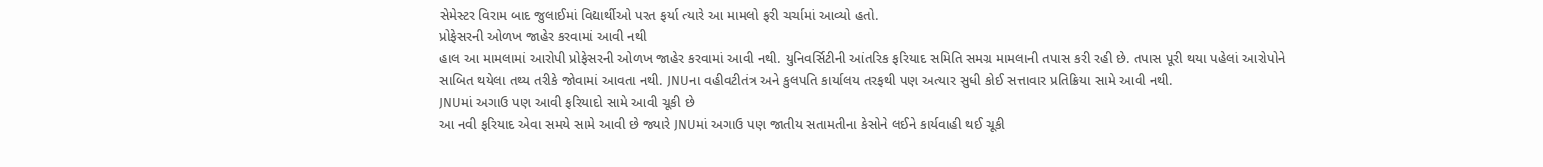સેમેસ્ટર વિરામ બાદ જુલાઈમાં વિદ્યાર્થીઓ પરત ફર્યા ત્યારે આ મામલો ફરી ચર્ચામાં આવ્યો હતો.
પ્રોફેસરની ઓળખ જાહેર કરવામાં આવી નથી
હાલ આ મામલામાં આરોપી પ્રોફેસરની ઓળખ જાહેર કરવામાં આવી નથી. યુનિવર્સિટીની આંતરિક ફરિયાદ સમિતિ સમગ્ર મામલાની તપાસ કરી રહી છે. તપાસ પૂરી થયા પહેલાં આરોપોને સાબિત થયેલા તથ્ય તરીકે જોવામાં આવતા નથી. JNUના વહીવટીતંત્ર અને કુલપતિ કાર્યાલય તરફથી પણ અત્યાર સુધી કોઈ સત્તાવાર પ્રતિક્રિયા સામે આવી નથી.
JNUમાં અગાઉ પણ આવી ફરિયાદો સામે આવી ચૂકી છે
આ નવી ફરિયાદ એવા સમયે સામે આવી છે જ્યારે JNUમાં અગાઉ પણ જાતીય સતામતીના કેસોને લઈને કાર્યવાહી થઈ ચૂકી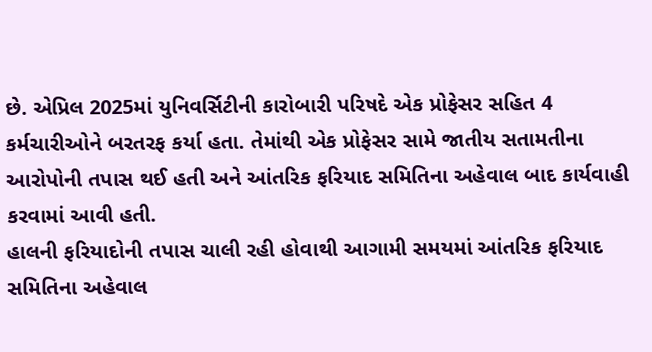છે. એપ્રિલ 2025માં યુનિવર્સિટીની કારોબારી પરિષદે એક પ્રોફેસર સહિત 4 કર્મચારીઓને બરતરફ કર્યા હતા. તેમાંથી એક પ્રોફેસર સામે જાતીય સતામતીના આરોપોની તપાસ થઈ હતી અને આંતરિક ફરિયાદ સમિતિના અહેવાલ બાદ કાર્યવાહી કરવામાં આવી હતી.
હાલની ફરિયાદોની તપાસ ચાલી રહી હોવાથી આગામી સમયમાં આંતરિક ફરિયાદ સમિતિના અહેવાલ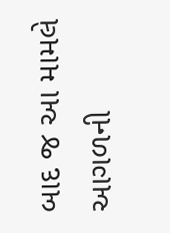બાદ જ આ મામલે આગળની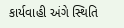કાર્યવાહી અંગે સ્થિતિ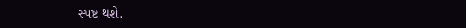સ્પષ્ટ થશે.